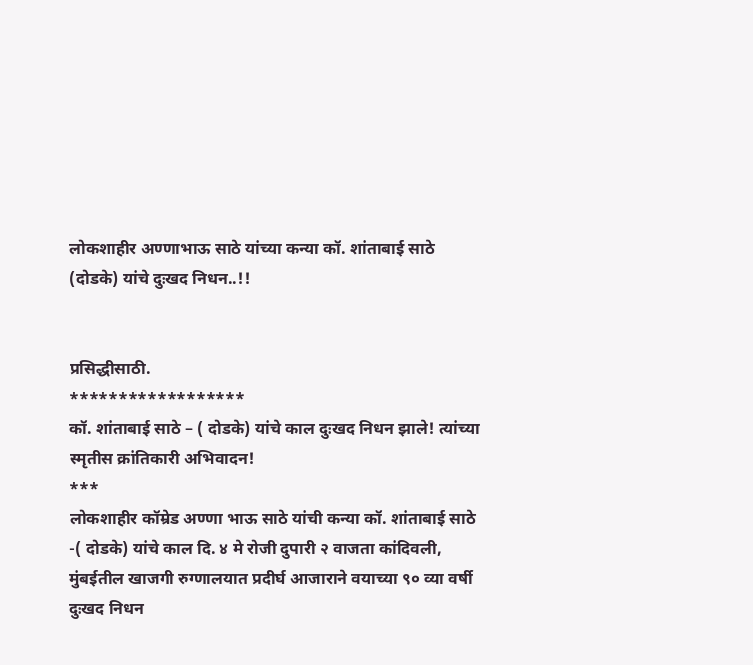लोकशाहीर अण्णाभाऊ साठे यांच्या कन्या कॉ. शांताबाई साठे (दोडके) यांचे दुःखद निधन..!!


प्रसिद्धीसाठी.
******************
कॉ. शांताबाई साठे – ( दोडके) यांचे काल दुःखद निधन झाले! त्यांच्या स्मृतीस क्रांतिकारी अभिवादन!
***
लोकशाहीर कॉम्रेड अण्णा भाऊ साठे यांची कन्या कॉ. शांताबाई साठे -( दोडके) यांचे काल दि. ४ मे रोजी दुपारी २ वाजता कांदिवली, मुंबईतील खाजगी रुग्णालयात प्रदीर्घ आजाराने वयाच्या ९० व्या वर्षी दुःखद निधन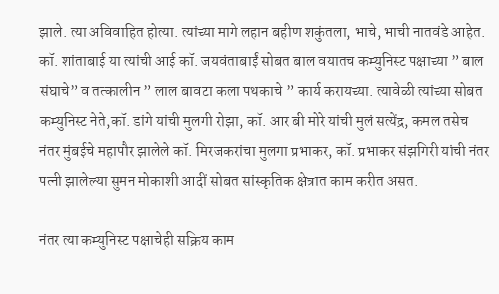झाले. त्या अविवाहित होत्या. त्यांच्या मागे लहान बहीण शकुंतला, भाचे, भाची नातवंडे आहेत.
कॉ. शांताबाई या त्यांची आई कॉ. जयवंताबाईं सोबत बाल वयातच कम्युनिस्ट पक्षाच्या ” बाल संघाचे” व तत्कालीन ” लाल बावटा कला पथकाचे ” कार्य करायच्या. त्यावेळी त्यांच्या सोबत कम्युनिस्ट नेते,कॉ. डांगे यांची मुलगी रोझा, कॉ. आर बी मोरे यांची मुलं सत्येंद्र, कमल तसेच नंतर मुंबईचे महापौर झालेले कॉ. मिरजकरांचा मुलगा प्रभाकर, कॉ. प्रभाकर संझगिरी यांची नंतर पत्नी झालेल्या सुमन मोकाशी आदीं सोबत सांस्कृतिक क्षेत्रात काम करीत असत.

नंतर त्या कम्युनिस्ट पक्षाचेही सक्रिय काम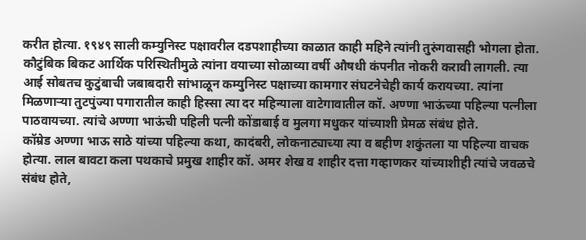करीत होत्या. १९४९ साली कम्युनिस्ट पक्षावरील दडपशाहीच्या काळात काही महिने त्यांनी तुरुंगवासही भोगला होता. कौटुंबिक बिकट आर्थिक परिस्थितीमुळे त्यांना वयाच्या सोळाव्या वर्षी औषधी कंपनीत नोकरी करावी लागली. त्या आई सोबतच कुटुंबाची जबाबदारी सांभाळून कम्युनिस्ट पक्षाच्या कामगार संघटनेचेही कार्य करायच्या. त्यांना मिळणाऱ्या तुटपुंज्या पगारातील काही हिस्सा त्या दर महिन्याला वाटेगावातील कॉ. अण्णा भाऊंच्या पहिल्या पत्नीला पाठवायच्या. त्यांचे अण्णा भाऊंची पहिली पत्नी कोंडाबाई व मुलगा मधुकर यांच्याशी प्रेमळ संबंध होते.
कॉम्रेड अण्णा भाऊ साठे यांच्या पहिल्या कथा, कादंबरी, लोकनाट्याच्या त्या व बहीण शकुंतला या पहिल्या वाचक होत्या. लाल बावटा कला पथकाचे प्रमुख शाहीर कॉ. अमर शेख व शाहीर दत्ता गव्हाणकर यांच्याशीही त्यांचे जवळचे संबंध होते,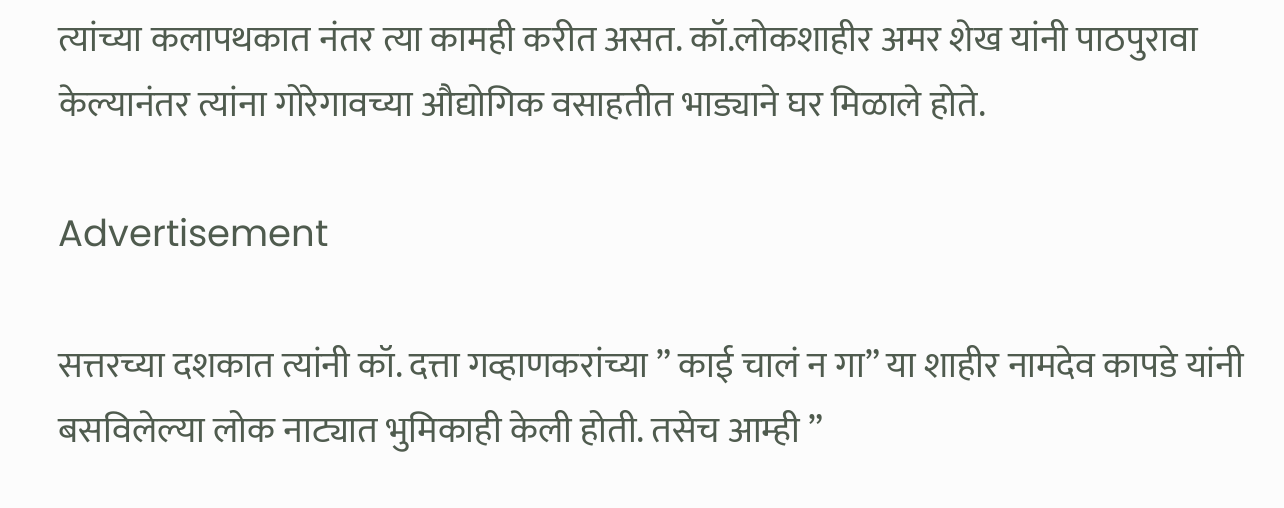त्यांच्या कलापथकात नंतर त्या कामही करीत असत. कॉ.लोकशाहीर अमर शेख यांनी पाठपुरावा केल्यानंतर त्यांना गोरेगावच्या औद्योगिक वसाहतीत भाड्याने घर मिळाले होते.

Advertisement

सत्तरच्या दशकात त्यांनी कॉ. दत्ता गव्हाणकरांच्या ” काई चालं न गा” या शाहीर नामदेव कापडे यांनी बसविलेल्या लोक नाट्यात भुमिकाही केली होती. तसेच आम्ही ”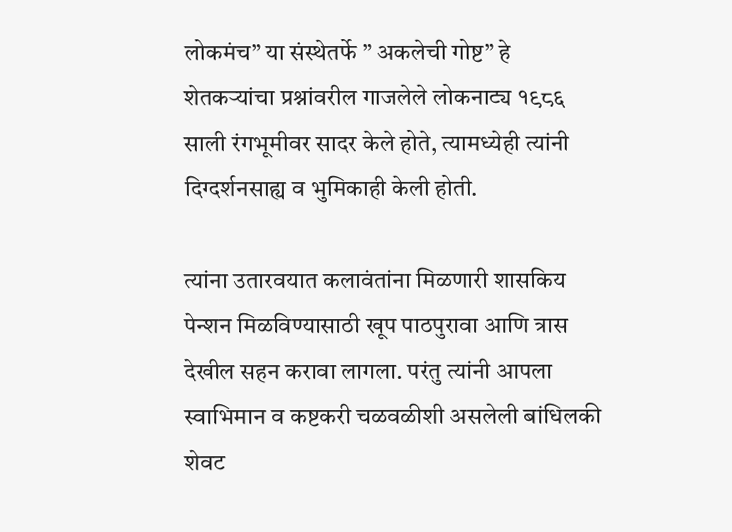लोकमंच” या संस्थेतर्फे ” अकलेची गोष्ट” हे शेतकऱ्यांचा प्रश्नांवरील गाजलेले लोकनाट्य १९८६ साली रंगभूमीवर सादर केले होते, त्यामध्येही त्यांनी दिग्दर्शनसाह्य व भुमिकाही केली होती.

त्यांना उतारवयात कलावंतांना मिळणारी शासकिय पेन्शन मिळविण्यासाठी खूप पाठपुरावा आणि त्रास देखील सहन करावा लागला. परंतु त्यांनी आपला स्वाभिमान व कष्टकरी चळवळीशी असलेली बांधिलकी शेवट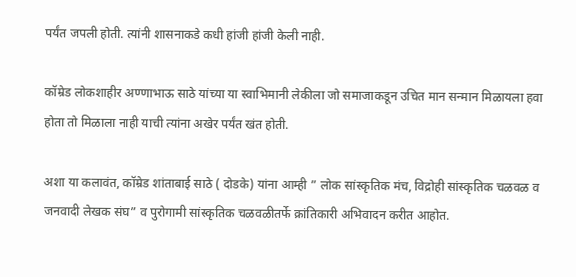पर्यंत जपली होती. त्यांनी शासनाकडे कधी हांजी हांजी केली नाही.

कॉम्रेड लोकशाहीर अण्णाभाऊ साठे यांच्या या स्वाभिमानी लेकीला जो समाजाकडून उचित मान सन्मान मिळायला हवा होता तो मिळाला नाही याची त्यांना अखेर पर्यंत खंत होती.

अशा या कलावंत, कॉम्रेड शांताबाई साठे ( दोडके) यांना आम्ही ” लोक सांस्कृतिक मंच, विद्रोही सांस्कृतिक चळवळ व जनवादी लेखक संघ” व पुरोगामी सांस्कृतिक चळवळीतर्फे क्रांतिकारी अभिवादन करीत आहोत.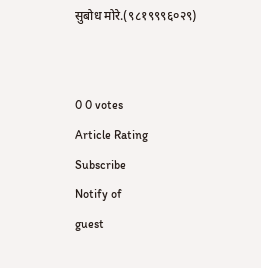सुबोध मोरे.(९८१९९९६०२९)


0 0 votes
Article Rating
Subscribe
Notify of
guest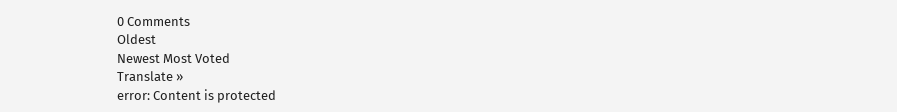0 Comments
Oldest
Newest Most Voted
Translate »
error: Content is protected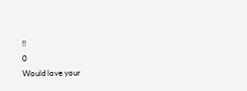!!
0
Would love your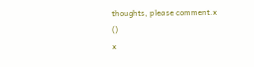thoughts, please comment.x
()
x